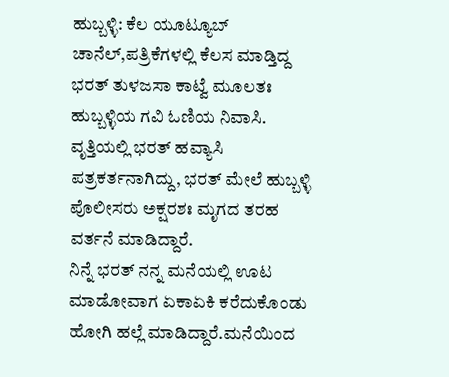ಹುಬ್ಬಳ್ಳಿ: ಕೆಲ ಯೂಟ್ಯೂಬ್ ಚಾನೆಲ್,ಪತ್ರಿಕೆಗಳಲ್ಲಿ ಕೆಲಸ ಮಾಡ್ತಿದ್ದ ಭರತ್ ತುಳಜಸಾ ಕಾಟ್ವೆ ಮೂಲತಃ ಹುಬ್ಬಳ್ಳಿಯ ಗವಿ ಓಣಿಯ ನಿವಾಸಿ. ವೃತ್ತಿಯಲ್ಲಿ ಭರತ್ ಹವ್ಯಾಸಿ ಪತ್ರಕರ್ತನಾಗಿದ್ದು, ಭರತ್ ಮೇಲೆ ಹುಬ್ಬಳ್ಳಿ ಪೊಲೀಸರು ಅಕ್ಷರಶಃ ಮೃಗದ ತರಹ ವರ್ತನೆ ಮಾಡಿದ್ದಾರೆ.
ನಿನ್ನೆ ಭರತ್ ನನ್ನ ಮನೆಯಲ್ಲಿ ಊಟ ಮಾಡೋವಾಗ ಏಕಾಏಕಿ ಕರೆದುಕೊಂಡು ಹೋಗಿ ಹಲ್ಲೆ ಮಾಡಿದ್ದಾರೆ.ಮನೆಯಿಂದ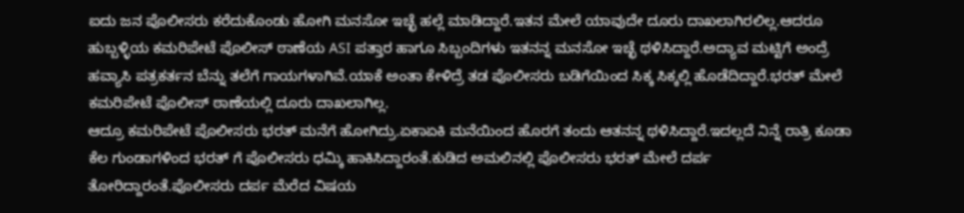ಐದು ಜನ ಪೊಲೀಸರು ಕರೆದುಕೊಂಡು ಹೋಗಿ ಮನಸೋ ಇಚ್ಛೆ ಹಲ್ಲೆ ಮಾಡಿದ್ದಾರೆ.ಇತನ ಮೇಲೆ ಯಾವುದೇ ದೂರು ದಾಖಲಾಗಿರಲಿಲ್ಲ.ಆದರೂ ಹುಬ್ಬಳ್ಳಿಯ ಕಮರಿಪೇಟೆ ಪೊಲೀಸ್ ಠಾಣೆಯ ASI ಪತ್ತಾರ ಹಾಗೂ ಸಿಬ್ಬಂದಿಗಳು ಇತನನ್ನ ಮನಸೋ ಇಚ್ಛೆ ಥಳಿಸಿದ್ದಾರೆ.ಅದ್ಯಾವ ಮಟ್ಟಿಗೆ ಅಂದ್ರೆ ಹವ್ಯಾಸಿ ಪತ್ರಕರ್ತನ ಬೆನ್ನು ತಲೆಗೆ ಗಾಯಗಳಾಗಿವೆ.ಯಾಕೆ ಅಂತಾ ಕೇಳಿದ್ರೆ ತಡ ಪೊಲೀಸರು ಬಡಿಗೆಯಿಂದ ಸಿಕ್ಕ ಸಿಕ್ಕಲ್ಲಿ ಹೊಡೆದಿದ್ದಾರೆ.ಭರತ್ ಮೇಲೆ ಕಮರಿಪೇಟೆ ಪೊಲೀಸ್ ಠಾಣೆಯಲ್ಲಿ ದೂರು ದಾಖಲಾಗಿಲ್ಲ.
ಆದ್ರೂ ಕಮರಿಪೇಟೆ ಪೊಲೀಸರು ಭರತ್ ಮನೆಗೆ ಹೋಗಿದ್ರು.ಏಕಾಏಕಿ ಮನೆಯಿಂದ ಹೊರಗೆ ತಂದು ಆತನನ್ನ ಥಳಿಸಿದ್ದಾರೆ.ಇದಲ್ಲದೆ ನಿನ್ನೆ ರಾತ್ರಿ ಕೂಡಾ ಕೆಲ ಗುಂಡಾಗಳಿಂದ ಭರತ್ ಗೆ ಪೊಲೀಸರು ಧಮ್ಕಿ ಹಾಕಿಸಿದ್ದಾರಂತೆ.ಕುಡಿದ ಅಮಲಿನಲ್ಲಿ ಪೊಲೀಸರು ಭರತ್ ಮೇಲೆ ದರ್ಪ ತೋರಿದ್ದಾರಂತೆ.ಪೊಲೀಸರು ದರ್ಪ ಮೆರೆದ ವಿಷಯ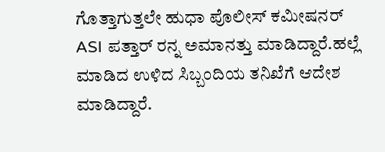ಗೊತ್ತಾಗುತ್ತಲೇ ಹುಧಾ ಪೊಲೀಸ್ ಕಮೀಷನರ್ ASI ಪತ್ತಾರ್ ರನ್ನ ಅಮಾನತ್ತು ಮಾಡಿದ್ದಾರೆ.ಹಲ್ಲೆ ಮಾಡಿದ ಉಳಿದ ಸಿಬ್ಬಂದಿಯ ತನಿಖೆಗೆ ಆದೇಶ ಮಾಡಿದ್ದಾರೆ.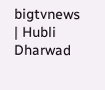bigtvnews | Hubli Dharwad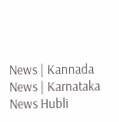News | Kannada News | Karnataka News Hubli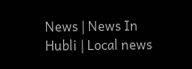News | News In Hubli | Local news